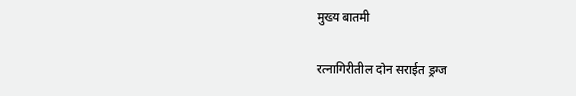मुख्य बातमी

रत्नागिरीतील दोन सराईत ड्रग्ज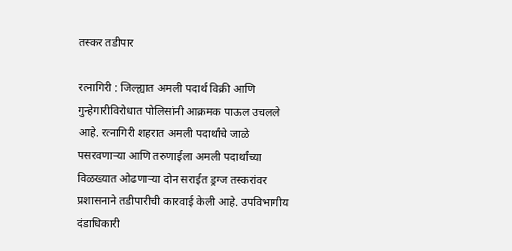तस्कर तडीपार

रत्नागिरी : जिल्ह्यात अमली पदार्थ विक्री आणि गुन्हेगारीविरोधात पोलिसांनी आक्रमक पाऊल उचलले आहे. रत्नागिरी शहरात अमली पदार्थांचे जाळे पसरवणाऱ्या आणि तरुणाईला अमली पदार्थांच्या विळख्यात ओढणाऱ्या दोन सराईत ड्रग्ज तस्करांवर प्रशासनाने तडीपारीची कारवाई केली आहे. उपविभागीय दंडाधिकारी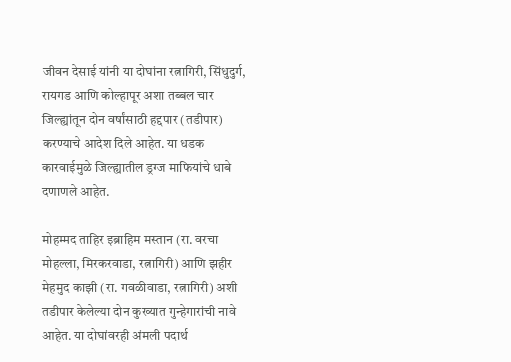जीवन देसाई यांनी या दोघांना रत्नागिरी, सिंधुदुर्ग, रायगड आणि कोल्हापूर अशा तब्बल चार जिल्ह्यांतून दोन वर्षांसाठी हद्दपार (तडीपार) करण्याचे आदेश दिले आहेत. या धडक कारवाईमुळे जिल्ह्यातील ड्रग्ज माफियांचे धाबे दणाणले आहेत.

मोहम्मद ताहिर इब्राहिम मस्तान (रा. वरचा मोहल्ला, मिरकरवाडा, रत्नागिरी) आणि झहीर मेहमुद काझी (रा. गवळीवाडा, रत्नागिरी) अशी तडीपार केलेल्या दोन कुख्यात गुन्हेगारांची नावे आहेत. या दोघांवरही अंमली पदार्थ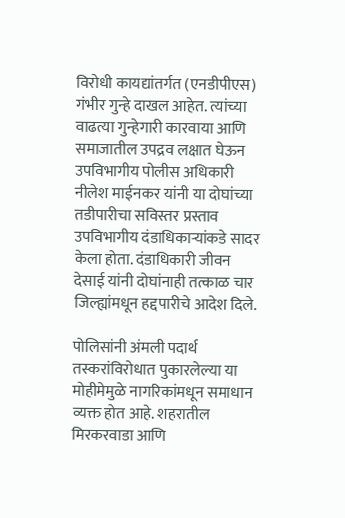विरोधी कायद्यांतर्गत (एनडीपीएस) गंभीर गुन्हे दाखल आहेत. त्यांच्या वाढत्या गुन्हेगारी कारवाया आणि समाजातील उपद्रव लक्षात घेऊन उपविभागीय पोलीस अधिकारी नीलेश माईनकर यांनी या दोघांच्या तडीपारीचा सविस्तर प्रस्ताव उपविभागीय दंडाधिकाऱ्यांकडे सादर केला होता. दंडाधिकारी जीवन देसाई यांनी दोघांनाही तत्काळ चार जिल्ह्यांमधून हद्दपारीचे आदेश दिले.

पोलिसांनी अंमली पदार्थ तस्करांविरोधात पुकारलेल्या या मोहीमेमुळे नागरिकांमधून समाधान व्यक्त होत आहे. शहरातील मिरकरवाडा आणि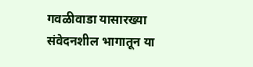गवळीवाडा यासारख्या संवेदनशील भागातून या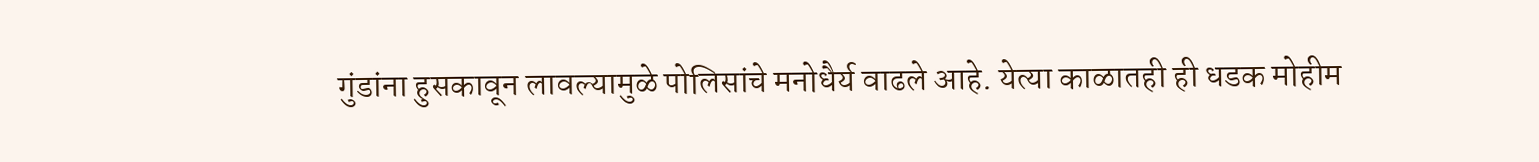गुंडांना हुसकावून लावल्यामुळे पोलिसांचे मनोधैर्य वाढले आहे. येत्या काळातही ही धडक मोहीम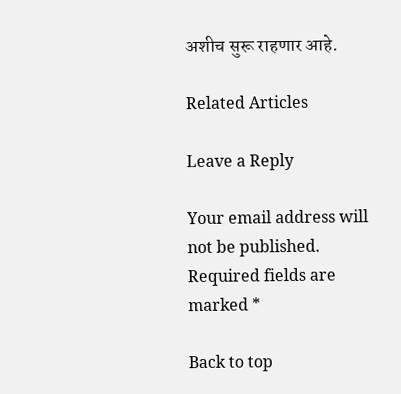अशीच सुरू राहणार आहे.

Related Articles

Leave a Reply

Your email address will not be published. Required fields are marked *

Back to top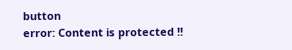button
error: Content is protected !!